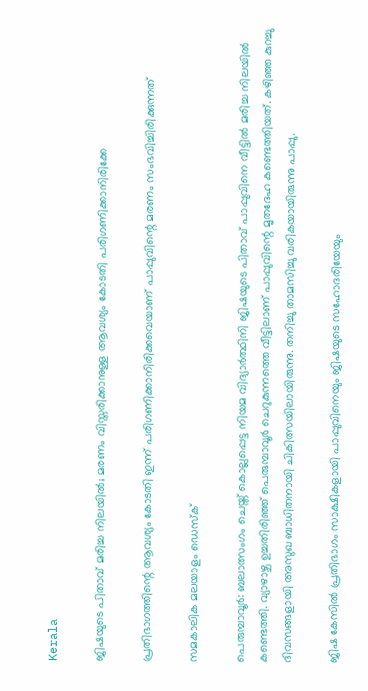Kerala

ജിഷയുടെ പിതാവ് മരിച്ച നിലയില്‍; മരണം വിസ്തരിക്കാനുള്ള ആവശ്യം കോടതി പരിഗണിക്കാനിരിക്കേ

പ്രതിഭാഗത്തിന്റെ ആവശ്യം കോടതി ഇന്ന് പരിഗണിക്കാനിരിക്കവെയാണ് പാപ്പുവിന്റെ മരണം സംഭവിച്ചിരിക്കുന്നത്

സമകാലിക മലയാളം ഡെസ്ക്

പെരുമ്പാവൂര്‍: ബലാത്സംഗം ചെയ്ത് കൊല്ലപ്പെട്ട നിയമ വിദ്യാര്‍ത്ഥിനി ജിഷയുടെ പിതാവ് പാപ്പുവിനെ വീട്ടില്‍ മരിച്ച നിലയില്‍ കണ്ടെത്തി. വ്യാഴാഴ്ച ഉച്ചതിരിഞ്ഞ് പെരുമ്പാവൂര്‍ ചെറുകുന്നത്തെ വീട്ടിലാണ് പാപ്പുവിന്റെ മൃതദേഹ കണ്ടെത്തിയത്. കഴിഞ്ഞ കുറച്ചു ദിവസങ്ങളായി അസുഖ ബാധിതനായി ചികിത്സയിലായിരുന്നു. തനിച്ചു താമസിച്ചു വരികയായിരുന്നു പാപ്പു.

ജിഷ കേസില്‍ പ്രതിഭാഗം സാക്ഷികളായി പാപ്പുവിനെയും ജിഷയുടെ സഹോദരിയേയും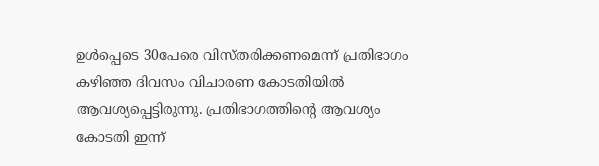ഉള്‍പ്പെടെ 30പേരെ വിസ്തരിക്കണമെന്ന് പ്രതിഭാഗം കഴിഞ്ഞ ദിവസം വിചാരണ കോടതിയില്‍ ആവശ്യപ്പെട്ടിരുന്നു. പ്രതിഭാഗത്തിന്റെ ആവശ്യം കോടതി ഇന്ന്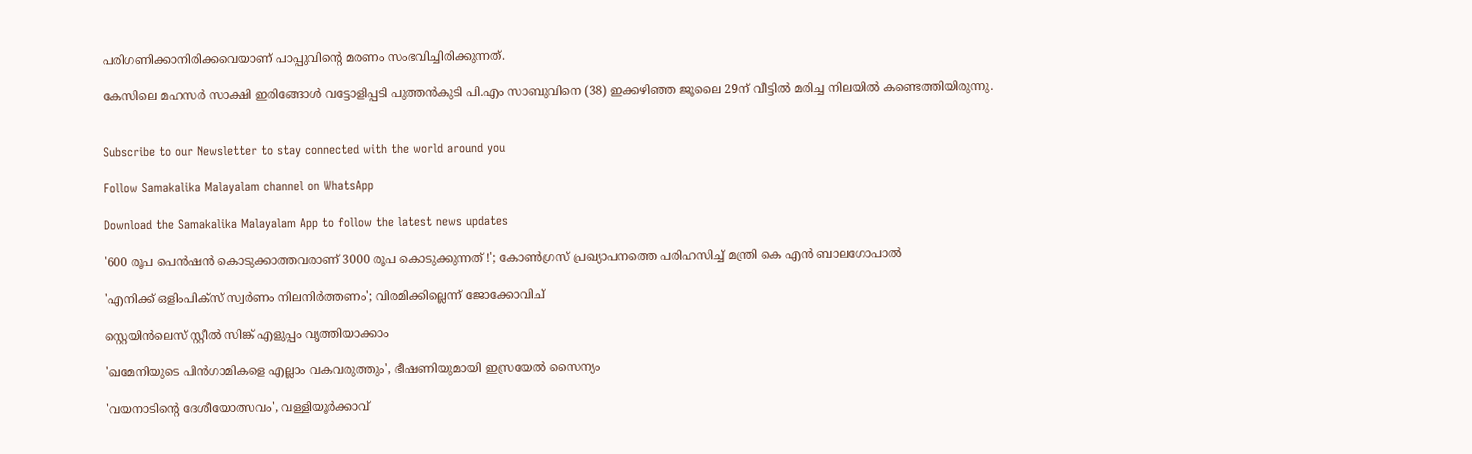പരിഗണിക്കാനിരിക്കവെയാണ് പാപ്പുവിന്റെ മരണം സംഭവിച്ചിരിക്കുന്നത്.

കേസിലെ മഹസര്‍ സാക്ഷി ഇരിങ്ങോള്‍ വട്ടോളിപ്പടി പുത്തന്‍കുടി പി.എം സാബുവിനെ (38) ഇക്കഴിഞ്ഞ ജൂലൈ 29ന് വീട്ടില്‍ മരിച്ച നിലയില്‍ കണ്ടെത്തിയിരുന്നു.


Subscribe to our Newsletter to stay connected with the world around you

Follow Samakalika Malayalam channel on WhatsApp

Download the Samakalika Malayalam App to follow the latest news updates

'600 രൂപ പെന്‍ഷന്‍ കൊടുക്കാത്തവരാണ് 3000 രൂപ കൊടുക്കുന്നത് !'; കോണ്‍ഗ്രസ് പ്രഖ്യാപനത്തെ പരിഹസിച്ച് മന്ത്രി കെ എന്‍ ബാലഗോപാല്‍

'എനിക്ക് ഒളിംപിക്‌സ് സ്വര്‍ണം നിലനിര്‍ത്തണം'; വിരമിക്കില്ലെന്ന് ജോക്കോവിച്

സ്റ്റെയിൻലെസ് സ്റ്റീൽ സിങ്ക് എളുപ്പം വൃത്തിയാക്കാം

'ഖമേനിയുടെ പിന്‍ഗാമികളെ എല്ലാം വകവരുത്തും', ഭീഷണിയുമായി ഇസ്രയേല്‍ സൈന്യം

'വയനാടിന്റെ ദേശീയോത്സവം', വള്ളിയൂര്‍ക്കാവ്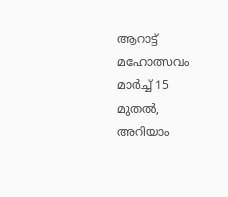ആറാട്ട് മഹോത്സവം മാര്‍ച്ച് 15 മുതല്‍, അറിയാം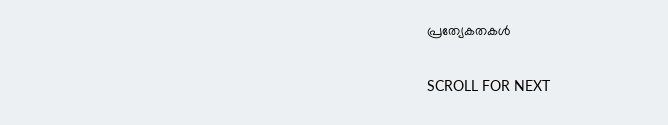പ്രത്യേകതകള്‍

SCROLL FOR NEXT